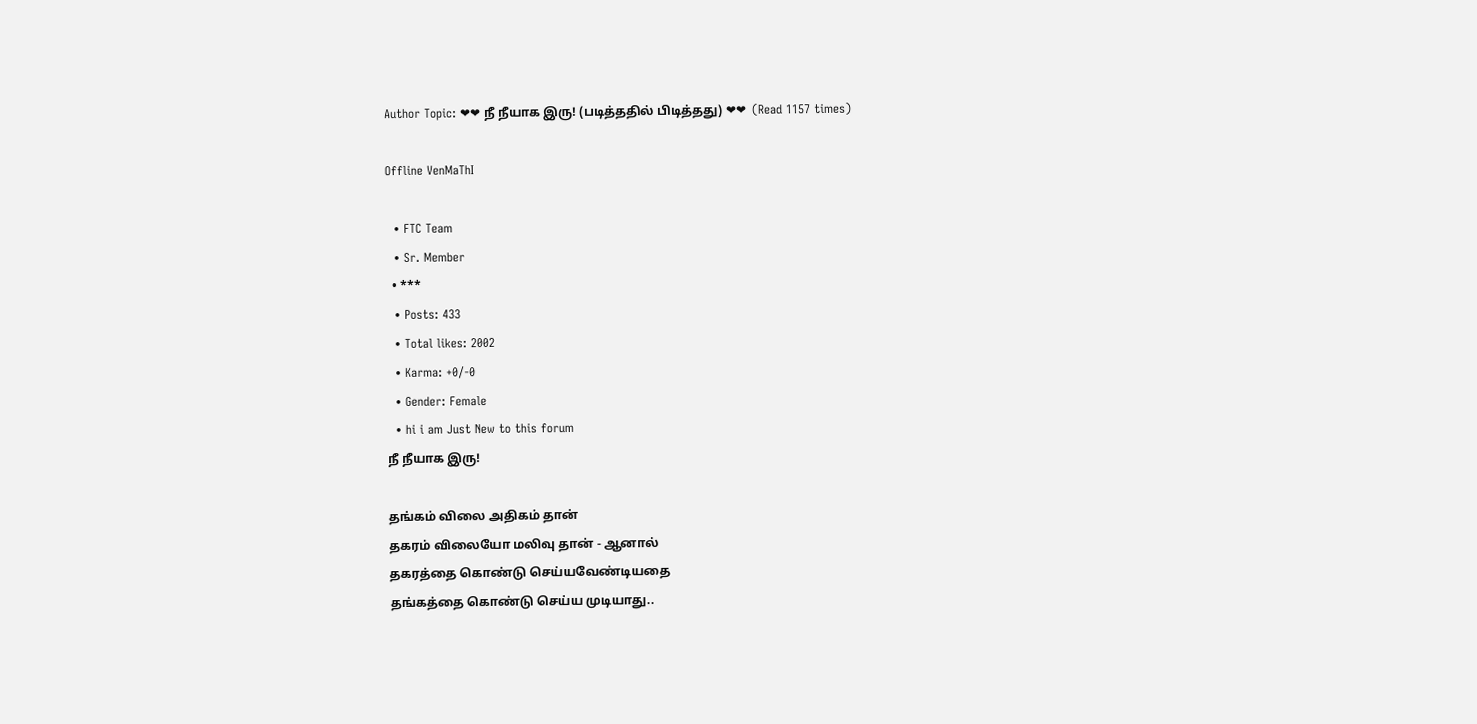Author Topic: ❤❤ நீ நீயாக இரு! (படித்ததில் பிடித்தது) ❤❤  (Read 1157 times)

Offline VenMaThI

  • FTC Team
  • Sr. Member
  • ***
  • Posts: 433
  • Total likes: 2002
  • Karma: +0/-0
  • Gender: Female
  • hi i am Just New to this forum
நீ நீயாக இரு!

தங்கம் விலை அதிகம் தான்
தகரம் விலையோ மலிவு தான் - ஆனால்
தகரத்தை கொண்டு செய்யவேண்டியதை
தங்கத்தை கொண்டு செய்ய முடியாது..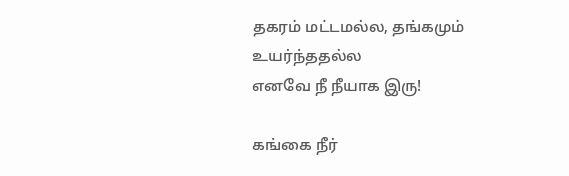தகரம் மட்டமல்ல, தங்கமும் உயர்ந்ததல்ல
எனவே நீ நீயாக இரு!

கங்கை நீர்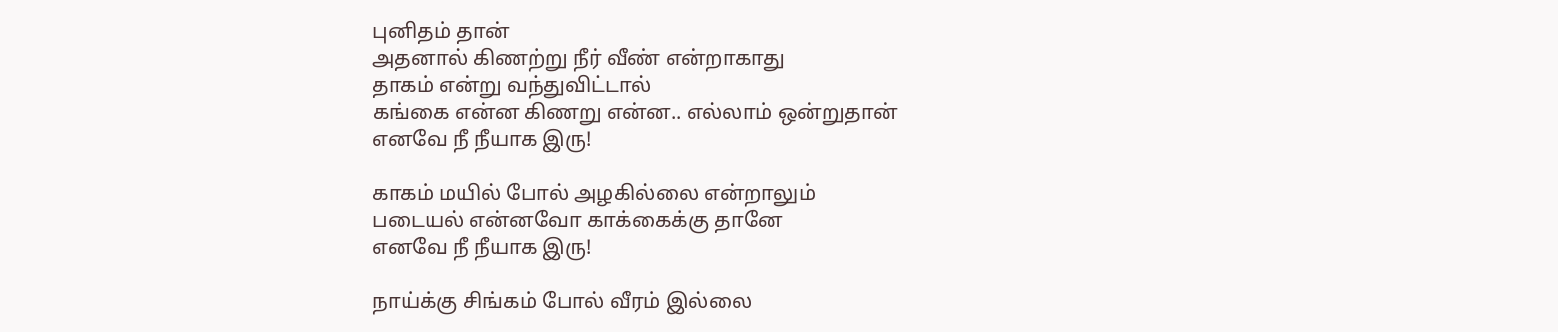புனிதம் தான்
அதனால் கிணற்று நீர் வீண் என்றாகாது
தாகம் என்று வந்துவிட்டால்
கங்கை என்ன கிணறு என்ன.. எல்லாம் ஒன்றுதான்
எனவே நீ நீயாக இரு!

காகம் மயில் போல் அழகில்லை என்றாலும்
படையல் என்னவோ காக்கைக்கு தானே
எனவே நீ நீயாக இரு!

நாய்க்கு சிங்கம் போல் வீரம் இல்லை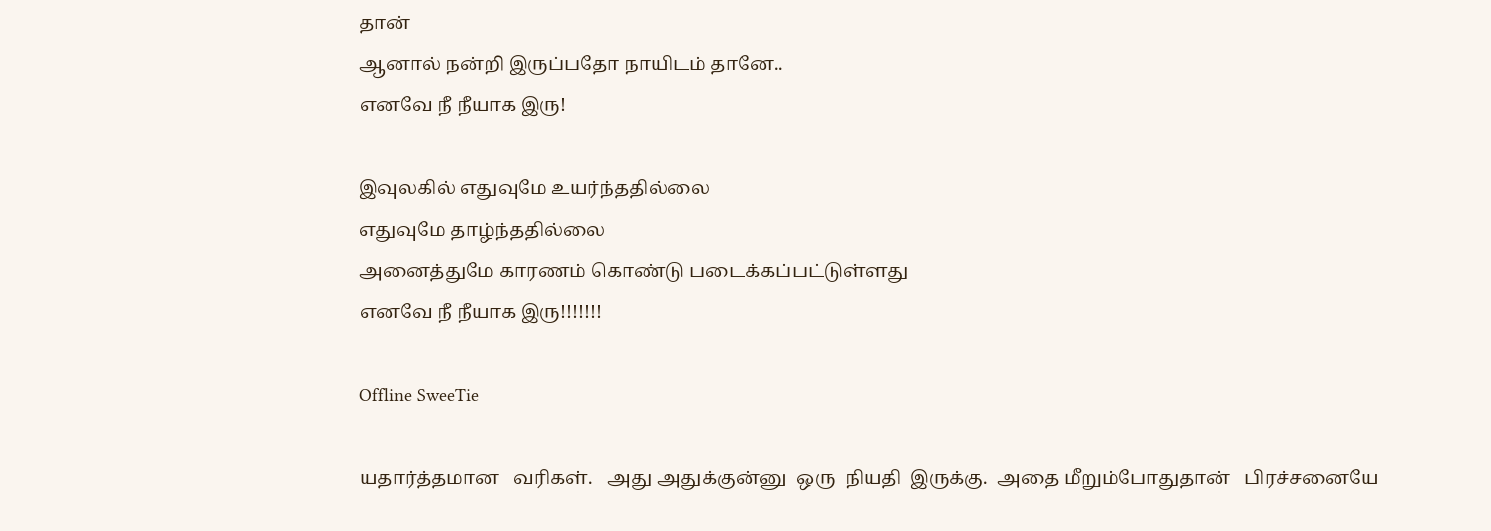தான்
ஆனால் நன்றி இருப்பதோ நாயிடம் தானே..
எனவே நீ நீயாக இரு!

இவுலகில் எதுவுமே உயர்ந்ததில்லை
எதுவுமே தாழ்ந்ததில்லை
அனைத்துமே காரணம் கொண்டு படைக்கப்பட்டுள்ளது
எனவே நீ நீயாக இரு!!!!!!!

Offline SweeTie

யதார்த்தமான   வரிகள்.   அது அதுக்குன்னு  ஒரு  நியதி  இருக்கு.  அதை மீறும்போதுதான்   பிரச்சனையே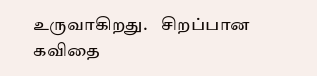உருவாகிறது.    சிறப்பான கவிதை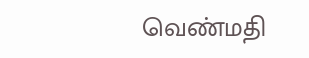வெண்மதி